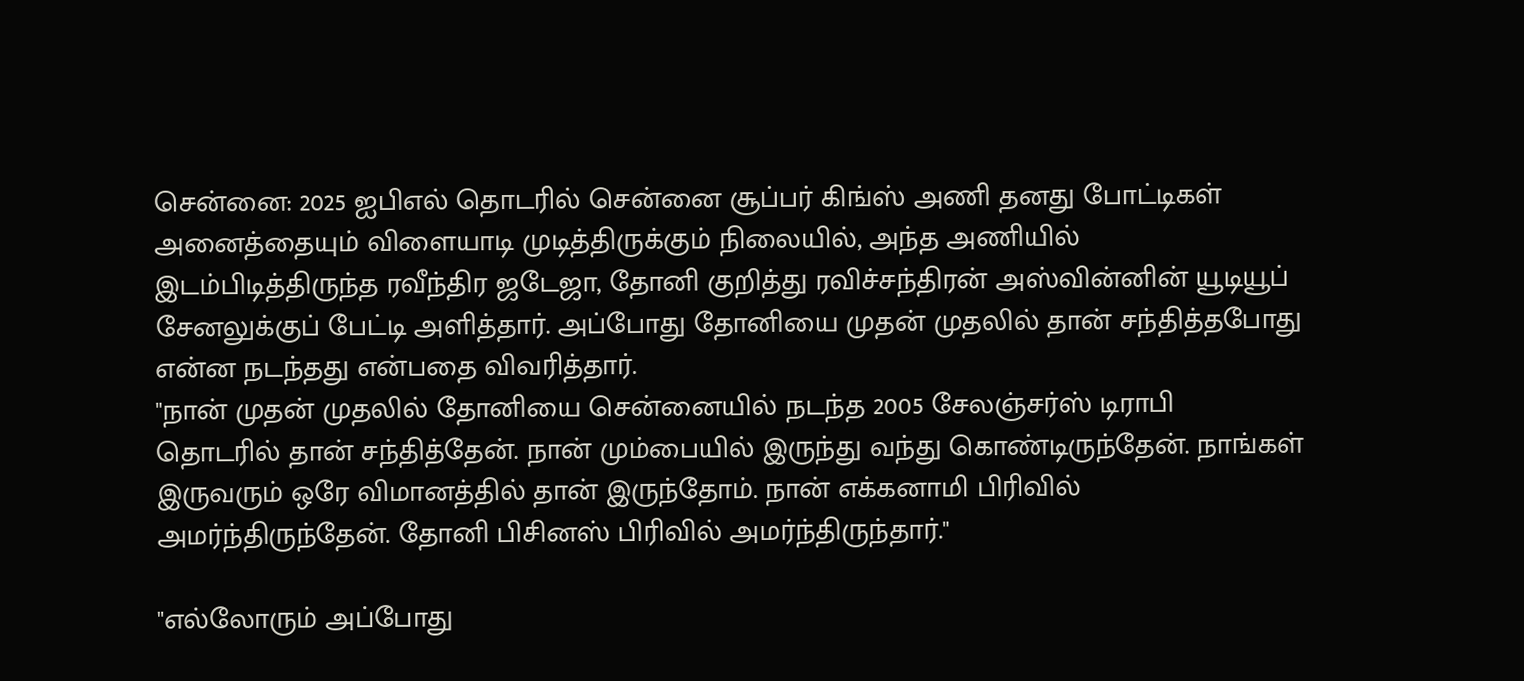சென்னை: 2025 ஐபிஎல் தொடரில் சென்னை சூப்பர் கிங்ஸ் அணி தனது போட்டிகள் அனைத்தையும் விளையாடி முடித்திருக்கும் நிலையில், அந்த அணியில் இடம்பிடித்திருந்த ரவீந்திர ஜடேஜா, தோனி குறித்து ரவிச்சந்திரன் அஸ்வின்னின் யூடியூப் சேனலுக்குப் பேட்டி அளித்தார். அப்போது தோனியை முதன் முதலில் தான் சந்தித்தபோது என்ன நடந்தது என்பதை விவரித்தார்.
"நான் முதன் முதலில் தோனியை சென்னையில் நடந்த 2005 சேலஞ்சர்ஸ் டிராபி தொடரில் தான் சந்தித்தேன். நான் மும்பையில் இருந்து வந்து கொண்டிருந்தேன். நாங்கள் இருவரும் ஒரே விமானத்தில் தான் இருந்தோம். நான் எக்கனாமி பிரிவில் அமர்ந்திருந்தேன். தோனி பிசினஸ் பிரிவில் அமர்ந்திருந்தார்."

"எல்லோரும் அப்போது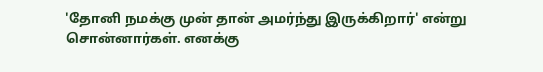'தோனி நமக்கு முன் தான் அமர்ந்து இருக்கிறார்' என்று சொன்னார்கள். எனக்கு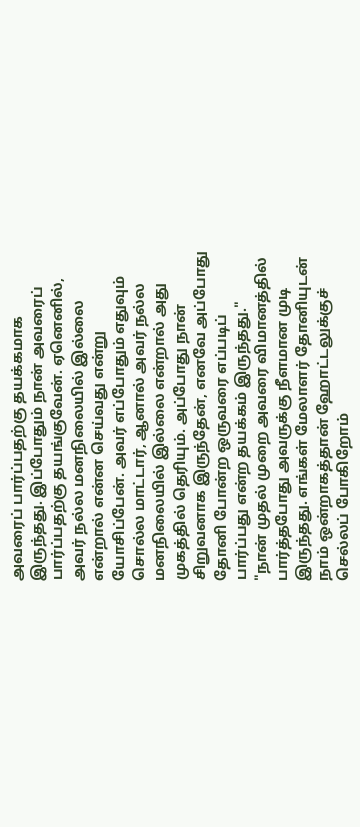அவரைப் பார்ப்பதற்கு தயக்கமாக இருந்தது. இப்போதும் நான் அவரைப் பார்ப்பதற்கு தயங்குவேன். ஏனெனில், அவர் நல்ல மனநிலையில் இல்லை என்றால் என்ன செய்வது என்று யோசிப்பேன். அவர் எப்போதும் எதுவும் சொல்ல மாட்டார், ஆனால் அவர் நல்ல மனநிலையில் இல்லை என்றால் அது முகத்தில் தெரியும். அப்போது நான் சிறுவனாக இருந்தேன், எனவே அப்போது தோனி போன்ற ஒருவரை எப்படிப் பார்ப்பது என்ற தயக்கம் இருந்தது."
"நான் முதல் முறை அவரை விமானத்தில் பார்த்தபோது அவருக்கு நீளமான முடி இருந்தது. எங்கள் மேலாளர் தோனியுடன் நாம் ஒன்றாகத்தான் ஹோட்டலுக்குச் செல்லப் போகிறோம்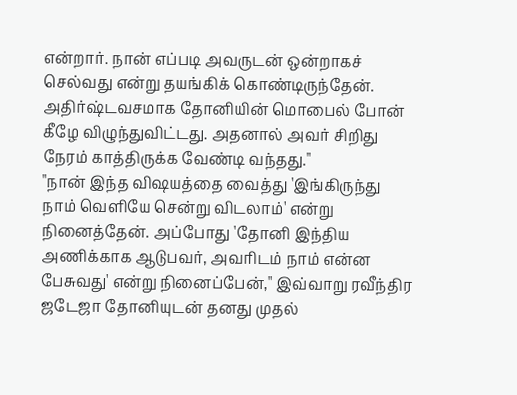என்றார். நான் எப்படி அவருடன் ஒன்றாகச் செல்வது என்று தயங்கிக் கொண்டிருந்தேன். அதிர்ஷ்டவசமாக தோனியின் மொபைல் போன் கீழே விழுந்துவிட்டது. அதனால் அவர் சிறிது நேரம் காத்திருக்க வேண்டி வந்தது."
"நான் இந்த விஷயத்தை வைத்து 'இங்கிருந்து நாம் வெளியே சென்று விடலாம்' என்று நினைத்தேன். அப்போது 'தோனி இந்திய அணிக்காக ஆடுபவர், அவரிடம் நாம் என்ன பேசுவது' என்று நினைப்பேன்," இவ்வாறு ரவீந்திர ஜடேஜா தோனியுடன் தனது முதல்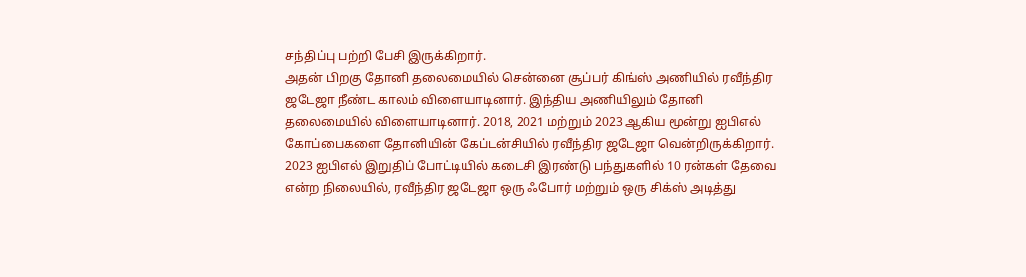சந்திப்பு பற்றி பேசி இருக்கிறார்.
அதன் பிறகு தோனி தலைமையில் சென்னை சூப்பர் கிங்ஸ் அணியில் ரவீந்திர ஜடேஜா நீண்ட காலம் விளையாடினார். இந்திய அணியிலும் தோனி தலைமையில் விளையாடினார். 2018, 2021 மற்றும் 2023 ஆகிய மூன்று ஐபிஎல் கோப்பைகளை தோனியின் கேப்டன்சியில் ரவீந்திர ஜடேஜா வென்றிருக்கிறார்.
2023 ஐபிஎல் இறுதிப் போட்டியில் கடைசி இரண்டு பந்துகளில் 10 ரன்கள் தேவை என்ற நிலையில், ரவீந்திர ஜடேஜா ஒரு ஃபோர் மற்றும் ஒரு சிக்ஸ் அடித்து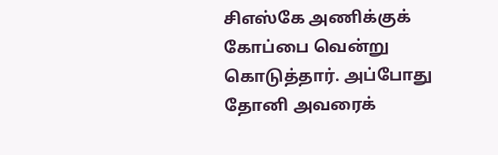சிஎஸ்கே அணிக்குக் கோப்பை வென்று கொடுத்தார். அப்போது தோனி அவரைக்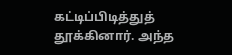கட்டிப்பிடித்துத் தூக்கினார். அந்த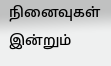நினைவுகள் இன்றும்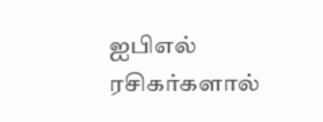ஐபிஎல் ரசிகர்களால்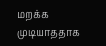மறக்க முடியாததாக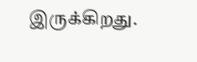இருக்கிறது.